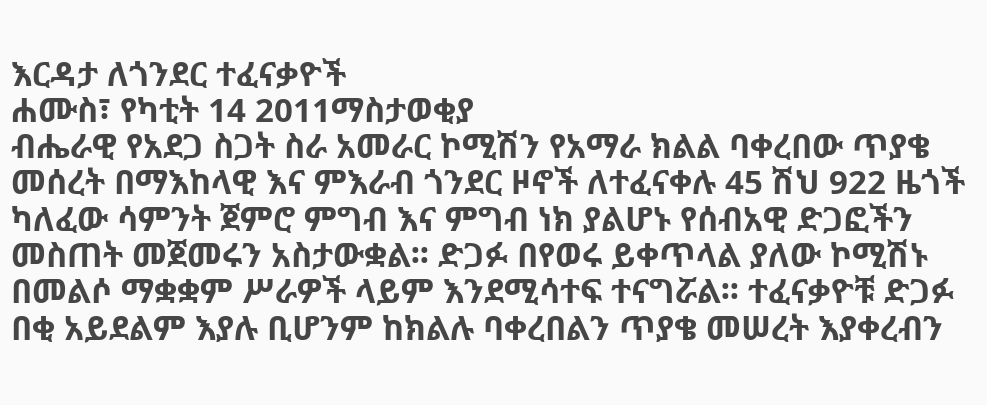እርዳታ ለጎንደር ተፈናቃዮች
ሐሙስ፣ የካቲት 14 2011ማስታወቂያ
ብሔራዊ የአደጋ ስጋት ስራ አመራር ኮሚሽን የአማራ ክልል ባቀረበው ጥያቄ መሰረት በማእከላዊ እና ምእራብ ጎንደር ዞኖች ለተፈናቀሉ 45 ሽህ 922 ዜጎች ካለፈው ሳምንት ጀምሮ ምግብ እና ምግብ ነክ ያልሆኑ የሰብአዊ ድጋፎችን መስጠት መጀመሩን አስታውቋል፡፡ ድጋፉ በየወሩ ይቀጥላል ያለው ኮሚሽኑ በመልሶ ማቋቋም ሥራዎች ላይም እንደሚሳተፍ ተናግሯል፡፡ ተፈናቃዮቹ ድጋፉ በቂ አይደልም እያሉ ቢሆንም ከክልሉ ባቀረበልን ጥያቄ መሠረት እያቀረብን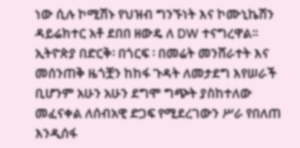ነው ሲሉ ኮሚሽኑ የህዝብ ግንኙነት እና ኮሙኒኬሽን ዳይሬክተር አቶ ደበበ ዘውዴ ለ DW ተናግረዋል፡፡ ኢትዮጵያ በድርቅ፡ በጎርፍ ፡ በመሬት መንሸራተት እና መሰንጠቅ ዜጎቿን ከከፋ ጉዳት ለመታደግ እየሠራች ቢሆንም አሁን አሁን ደግሞ ግጭት ያስከተለው መፈናቀል ለሰብአዊ ድጋፍ የሚደረገውን ሥራ የበለጠ እንዲሰፋ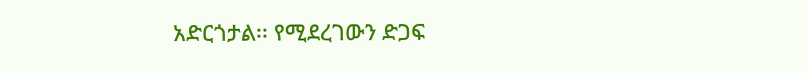አድርጎታል፡፡ የሚደረገውን ድጋፍ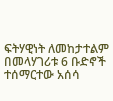ፍትሃዊነት ለመከታተልም በመላሃገሪቱ 6 ቡድኖች ተሰማርተው አሰሳ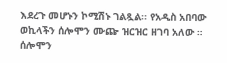እደረጉ መሆኑን ኮሚሽኑ ገልጿል፡፡ የአዲስ አበባው ወኪላችን ሰሎሞን ሙጬ ዝርዝር ዘገባ አለው ።
ሰሎሞን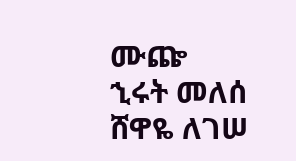ሙጬ
ኂሩት መለሰ
ሸዋዬ ለገሠ